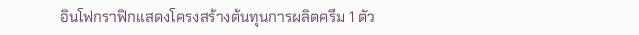อินโฟกราฟิกแสดงโครงสร้างต้นทุนการผลิตครีม 1 ตัว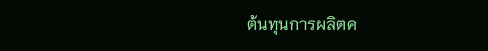ต้นทุนการผลิตค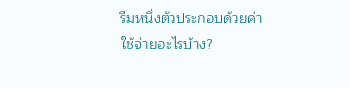รีมหนึ่งตัวประกอบด้วยค่าใช้จ่ายอะไรบ้าง?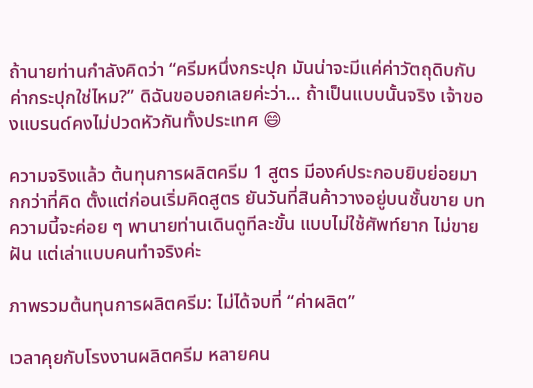ถ้านายท่านกำลังคิดว่า “ครีมหนึ่งกระปุก มันน่าจะมีแค่ค่าวัตถุดิบกับค่ากระปุกใช่ไหม?” ดิฉันขอบอกเลยค่ะว่า… ถ้าเป็นแบบนั้นจริง เจ้าของแบรนด์คงไม่ปวดหัวกันทั้งประเทศ 😄

ความจริงแล้ว ต้นทุนการผลิตครีม 1 สูตร มีองค์ประกอบยิบย่อยมากกว่าที่คิด ตั้งแต่ก่อนเริ่มคิดสูตร ยันวันที่สินค้าวางอยู่บนชั้นขาย บทความนี้จะค่อย ๆ พานายท่านเดินดูทีละขั้น แบบไม่ใช้ศัพท์ยาก ไม่ขายฝัน แต่เล่าแบบคนทำจริงค่ะ

ภาพรวมต้นทุนการผลิตครีม: ไม่ได้จบที่ “ค่าผลิต”

เวลาคุยกับโรงงานผลิตครีม หลายคน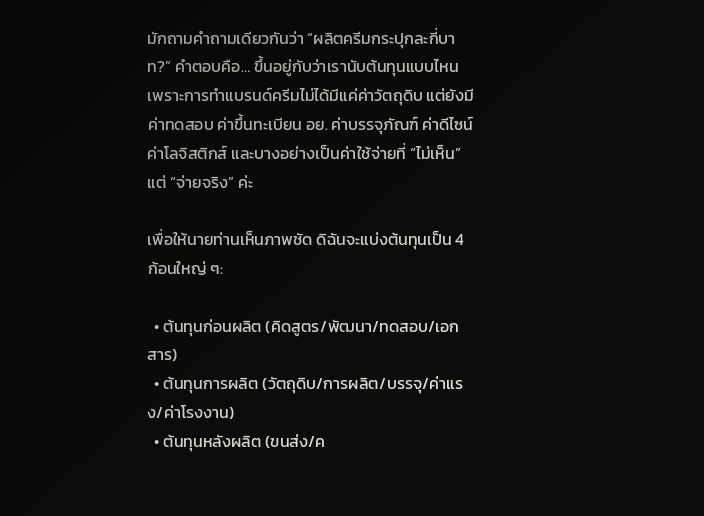มักถามคำถามเดียวกันว่า “ผลิตครีมกระปุกละกี่บาท?” คำตอบคือ… ขึ้นอยู่กับว่าเรานับต้นทุนแบบไหน เพราะการทำแบรนด์ครีมไม่ได้มีแค่ค่าวัตถุดิบ แต่ยังมีค่าทดสอบ ค่าขึ้นทะเบียน อย. ค่าบรรจุภัณฑ์ ค่าดีไซน์ ค่าโลจิสติกส์ และบางอย่างเป็นค่าใช้จ่ายที่ “ไม่เห็น” แต่ “จ่ายจริง” ค่ะ

เพื่อให้นายท่านเห็นภาพชัด ดิฉันจะแบ่งต้นทุนเป็น 4 ก้อนใหญ่ ๆ:

  • ต้นทุนก่อนผลิต (คิดสูตร/พัฒนา/ทดสอบ/เอกสาร)
  • ต้นทุนการผลิต (วัตถุดิบ/การผลิต/บรรจุ/ค่าแรง/ค่าโรงงาน)
  • ต้นทุนหลังผลิต (ขนส่ง/ค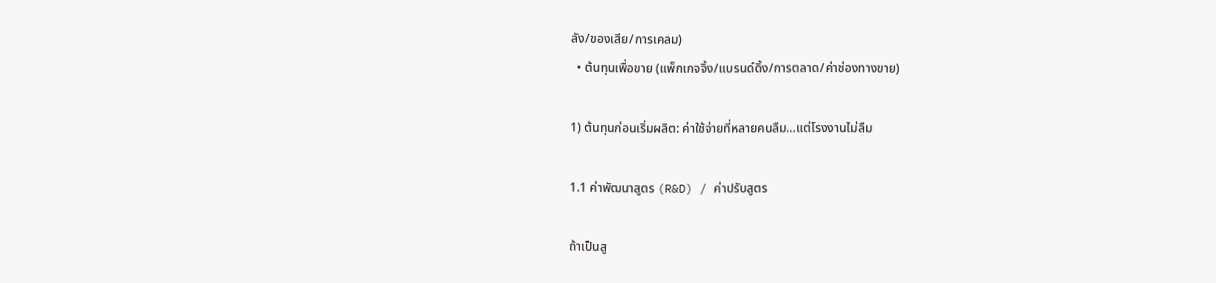ลัง/ของเสีย/การเคลม)
  • ต้นทุนเพื่อขาย (แพ็กเกจจิ้ง/แบรนด์ดิ้ง/การตลาด/ค่าช่องทางขาย)

1) ต้นทุนก่อนเริ่มผลิต: ค่าใช้จ่ายที่หลายคนลืม…แต่โรงงานไม่ลืม

1.1 ค่าพัฒนาสูตร (R&D) / ค่าปรับสูตร

ถ้าเป็นสู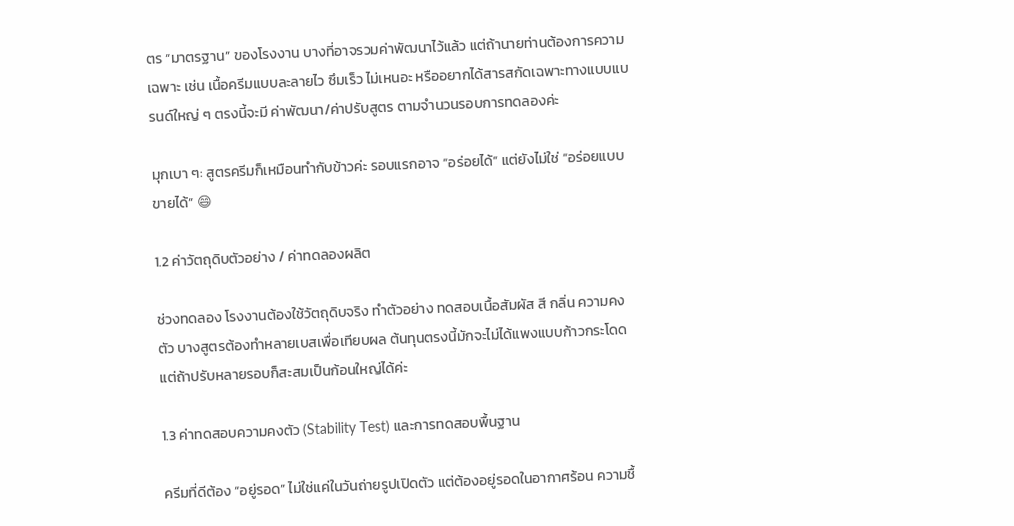ตร “มาตรฐาน” ของโรงงาน บางที่อาจรวมค่าพัฒนาไว้แล้ว แต่ถ้านายท่านต้องการความเฉพาะ เช่น เนื้อครีมแบบละลายไว ซึมเร็ว ไม่เหนอะ หรืออยากได้สารสกัดเฉพาะทางแบบแบรนด์ใหญ่ ๆ ตรงนี้จะมี ค่าพัฒนา/ค่าปรับสูตร ตามจำนวนรอบการทดลองค่ะ

มุกเบา ๆ: สูตรครีมก็เหมือนทำกับข้าวค่ะ รอบแรกอาจ “อร่อยได้” แต่ยังไม่ใช่ “อร่อยแบบขายได้” 😄

1.2 ค่าวัตถุดิบตัวอย่าง / ค่าทดลองผลิต

ช่วงทดลอง โรงงานต้องใช้วัตถุดิบจริง ทำตัวอย่าง ทดสอบเนื้อสัมผัส สี กลิ่น ความคงตัว บางสูตรต้องทำหลายเบสเพื่อเทียบผล ต้นทุนตรงนี้มักจะไม่ได้แพงแบบก้าวกระโดด แต่ถ้าปรับหลายรอบก็สะสมเป็นก้อนใหญ่ได้ค่ะ

1.3 ค่าทดสอบความคงตัว (Stability Test) และการทดสอบพื้นฐาน

ครีมที่ดีต้อง “อยู่รอด” ไม่ใช่แค่ในวันถ่ายรูปเปิดตัว แต่ต้องอยู่รอดในอากาศร้อน ความชื้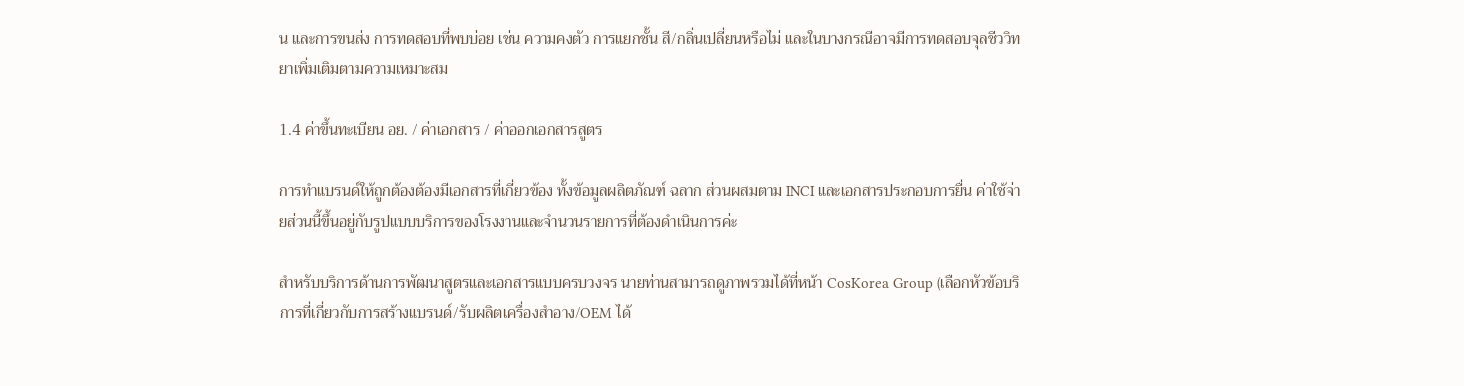น และการขนส่ง การทดสอบที่พบบ่อย เช่น ความคงตัว การแยกชั้น สี/กลิ่นเปลี่ยนหรือไม่ และในบางกรณีอาจมีการทดสอบจุลชีววิทยาเพิ่มเติมตามความเหมาะสม

1.4 ค่าขึ้นทะเบียน อย. / ค่าเอกสาร / ค่าออกเอกสารสูตร

การทำแบรนด์ให้ถูกต้องต้องมีเอกสารที่เกี่ยวข้อง ทั้งข้อมูลผลิตภัณฑ์ ฉลาก ส่วนผสมตาม INCI และเอกสารประกอบการยื่น ค่าใช้จ่ายส่วนนี้ขึ้นอยู่กับรูปแบบบริการของโรงงานและจำนวนรายการที่ต้องดำเนินการค่ะ

สำหรับบริการด้านการพัฒนาสูตรและเอกสารแบบครบวงจร นายท่านสามารถดูภาพรวมได้ที่หน้า CosKorea Group (เลือกหัวข้อบริการที่เกี่ยวกับการสร้างแบรนด์/รับผลิตเครื่องสำอาง/OEM ได้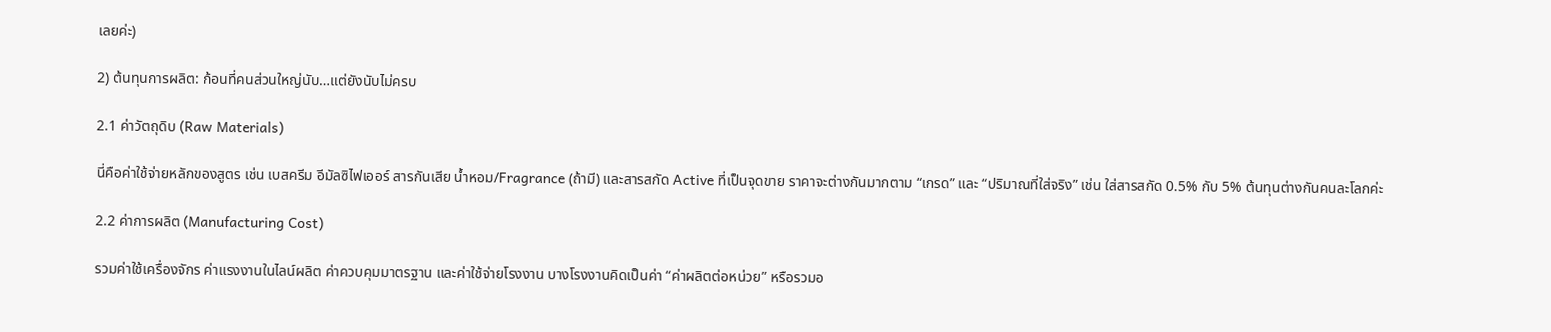เลยค่ะ)

2) ต้นทุนการผลิต: ก้อนที่คนส่วนใหญ่นับ…แต่ยังนับไม่ครบ

2.1 ค่าวัตถุดิบ (Raw Materials)

นี่คือค่าใช้จ่ายหลักของสูตร เช่น เบสครีม อีมัลซิไฟเออร์ สารกันเสีย น้ำหอม/Fragrance (ถ้ามี) และสารสกัด Active ที่เป็นจุดขาย ราคาจะต่างกันมากตาม “เกรด” และ “ปริมาณที่ใส่จริง” เช่น ใส่สารสกัด 0.5% กับ 5% ต้นทุนต่างกันคนละโลกค่ะ

2.2 ค่าการผลิต (Manufacturing Cost)

รวมค่าใช้เครื่องจักร ค่าแรงงานในไลน์ผลิต ค่าควบคุมมาตรฐาน และค่าใช้จ่ายโรงงาน บางโรงงานคิดเป็นค่า “ค่าผลิตต่อหน่วย” หรือรวมอ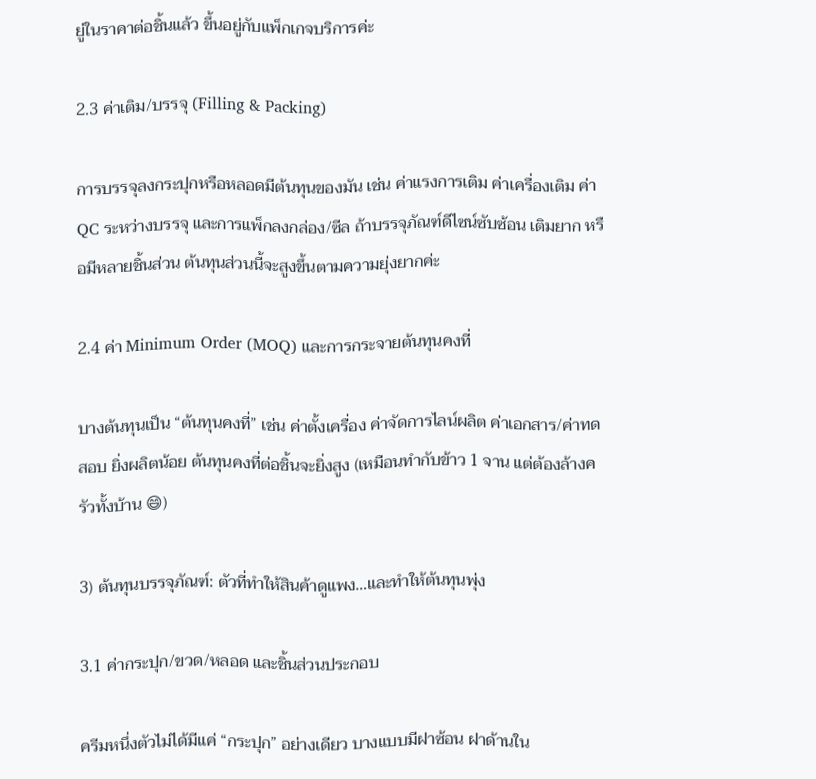ยู่ในราคาต่อชิ้นแล้ว ขึ้นอยู่กับแพ็กเกจบริการค่ะ

2.3 ค่าเติม/บรรจุ (Filling & Packing)

การบรรจุลงกระปุกหรือหลอดมีต้นทุนของมัน เช่น ค่าแรงการเติม ค่าเครื่องเติม ค่า QC ระหว่างบรรจุ และการแพ็กลงกล่อง/ซีล ถ้าบรรจุภัณฑ์ดีไซน์ซับซ้อน เติมยาก หรือมีหลายชิ้นส่วน ต้นทุนส่วนนี้จะสูงขึ้นตามความยุ่งยากค่ะ

2.4 ค่า Minimum Order (MOQ) และการกระจายต้นทุนคงที่

บางต้นทุนเป็น “ต้นทุนคงที่” เช่น ค่าตั้งเครื่อง ค่าจัดการไลน์ผลิต ค่าเอกสาร/ค่าทดสอบ ยิ่งผลิตน้อย ต้นทุนคงที่ต่อชิ้นจะยิ่งสูง (เหมือนทำกับข้าว 1 จาน แต่ต้องล้างครัวทั้งบ้าน 😄)

3) ต้นทุนบรรจุภัณฑ์: ตัวที่ทำให้สินค้าดูแพง…และทำให้ต้นทุนพุ่ง

3.1 ค่ากระปุก/ขวด/หลอด และชิ้นส่วนประกอบ

ครีมหนึ่งตัวไม่ได้มีแค่ “กระปุก” อย่างเดียว บางแบบมีฝาซ้อน ฝาด้านใน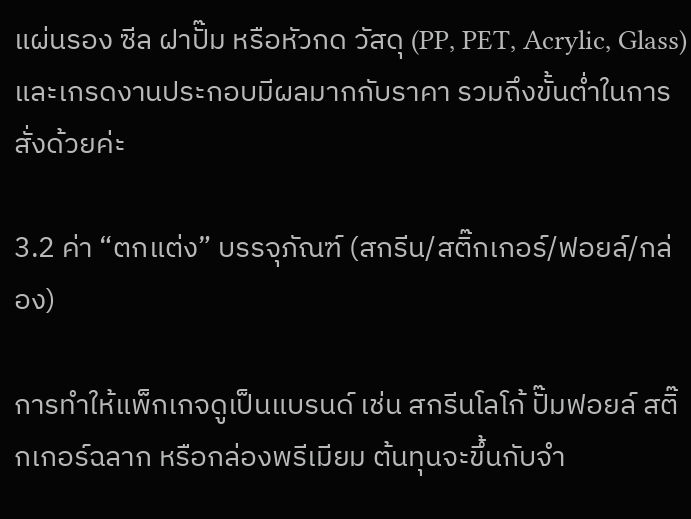แผ่นรอง ซีล ฝาปั๊ม หรือหัวกด วัสดุ (PP, PET, Acrylic, Glass) และเกรดงานประกอบมีผลมากกับราคา รวมถึงขั้นต่ำในการสั่งด้วยค่ะ

3.2 ค่า “ตกแต่ง” บรรจุภัณฑ์ (สกรีน/สติ๊กเกอร์/ฟอยล์/กล่อง)

การทำให้แพ็กเกจดูเป็นแบรนด์ เช่น สกรีนโลโก้ ปั๊มฟอยล์ สติ๊กเกอร์ฉลาก หรือกล่องพรีเมียม ต้นทุนจะขึ้นกับจำ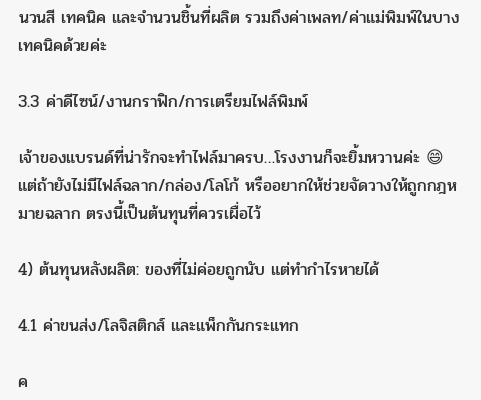นวนสี เทคนิค และจำนวนชิ้นที่ผลิต รวมถึงค่าเพลท/ค่าแม่พิมพ์ในบางเทคนิคด้วยค่ะ

3.3 ค่าดีไซน์/งานกราฟิก/การเตรียมไฟล์พิมพ์

เจ้าของแบรนด์ที่น่ารักจะทำไฟล์มาครบ…โรงงานก็จะยิ้มหวานค่ะ 😄 แต่ถ้ายังไม่มีไฟล์ฉลาก/กล่อง/โลโก้ หรืออยากให้ช่วยจัดวางให้ถูกกฎหมายฉลาก ตรงนี้เป็นต้นทุนที่ควรเผื่อไว้

4) ต้นทุนหลังผลิต: ของที่ไม่ค่อยถูกนับ แต่ทำกำไรหายได้

4.1 ค่าขนส่ง/โลจิสติกส์ และแพ็กกันกระแทก

ค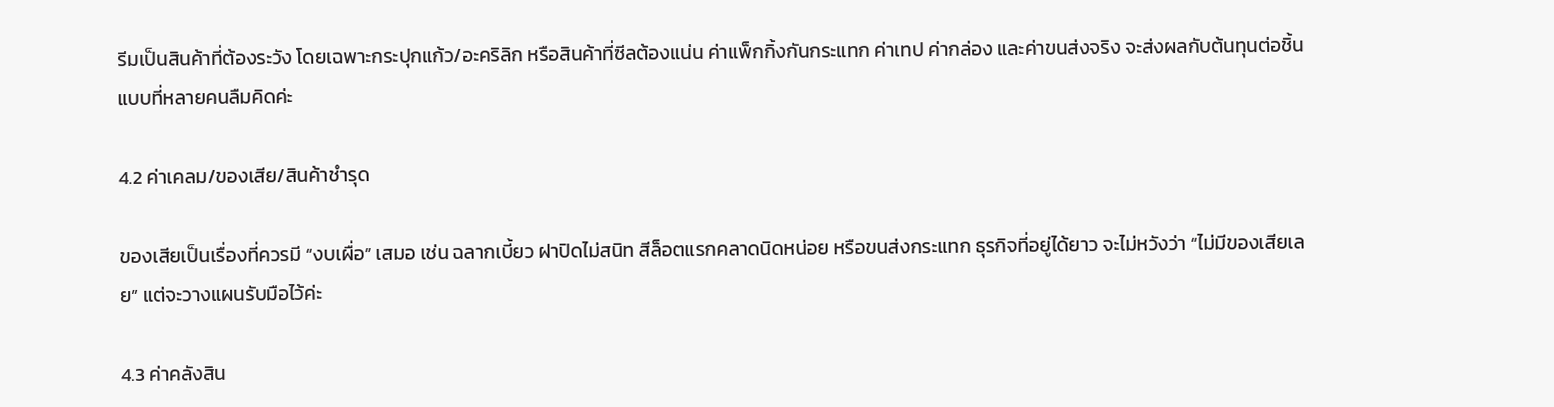รีมเป็นสินค้าที่ต้องระวัง โดยเฉพาะกระปุกแก้ว/อะคริลิก หรือสินค้าที่ซีลต้องแน่น ค่าแพ็กกิ้งกันกระแทก ค่าเทป ค่ากล่อง และค่าขนส่งจริง จะส่งผลกับต้นทุนต่อชิ้นแบบที่หลายคนลืมคิดค่ะ

4.2 ค่าเคลม/ของเสีย/สินค้าชำรุด

ของเสียเป็นเรื่องที่ควรมี “งบเผื่อ” เสมอ เช่น ฉลากเบี้ยว ฝาปิดไม่สนิท สีล็อตแรกคลาดนิดหน่อย หรือขนส่งกระแทก ธุรกิจที่อยู่ได้ยาว จะไม่หวังว่า “ไม่มีของเสียเลย” แต่จะวางแผนรับมือไว้ค่ะ

4.3 ค่าคลังสิน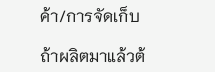ค้า/การจัดเก็บ

ถ้าผลิตมาแล้วต้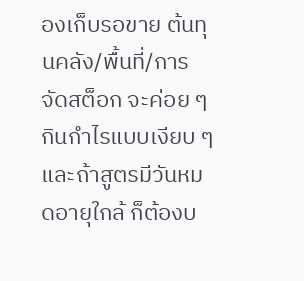องเก็บรอขาย ต้นทุนคลัง/พื้นที่/การจัดสต็อก จะค่อย ๆ กินกำไรแบบเงียบ ๆ และถ้าสูตรมีวันหมดอายุใกล้ ก็ต้องบ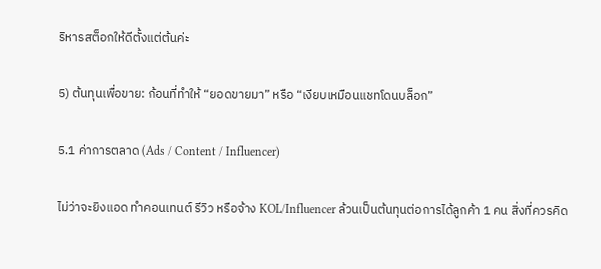ริหารสต็อกให้ดีตั้งแต่ต้นค่ะ

5) ต้นทุนเพื่อขาย: ก้อนที่ทำให้ “ยอดขายมา” หรือ “เงียบเหมือนแชทโดนบล็อก”

5.1 ค่าการตลาด (Ads / Content / Influencer)

ไม่ว่าจะยิงแอด ทำคอนเทนต์ รีวิว หรือจ้าง KOL/Influencer ล้วนเป็นต้นทุนต่อการได้ลูกค้า 1 คน สิ่งที่ควรคิด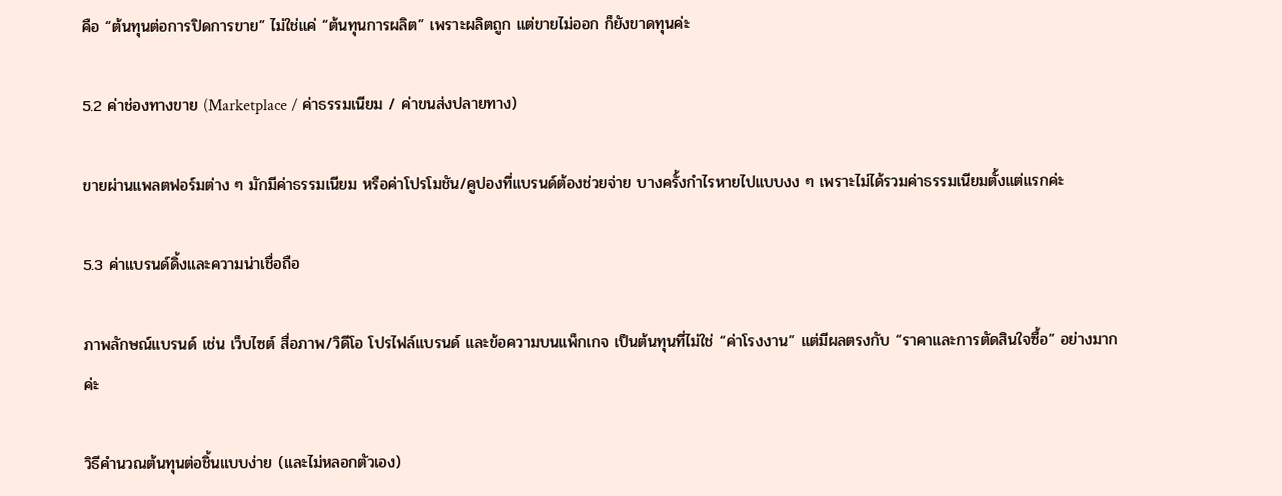คือ “ต้นทุนต่อการปิดการขาย” ไม่ใช่แค่ “ต้นทุนการผลิต” เพราะผลิตถูก แต่ขายไม่ออก ก็ยังขาดทุนค่ะ

5.2 ค่าช่องทางขาย (Marketplace / ค่าธรรมเนียม / ค่าขนส่งปลายทาง)

ขายผ่านแพลตฟอร์มต่าง ๆ มักมีค่าธรรมเนียม หรือค่าโปรโมชัน/คูปองที่แบรนด์ต้องช่วยจ่าย บางครั้งกำไรหายไปแบบงง ๆ เพราะไม่ได้รวมค่าธรรมเนียมตั้งแต่แรกค่ะ

5.3 ค่าแบรนด์ดิ้งและความน่าเชื่อถือ

ภาพลักษณ์แบรนด์ เช่น เว็บไซต์ สื่อภาพ/วิดีโอ โปรไฟล์แบรนด์ และข้อความบนแพ็กเกจ เป็นต้นทุนที่ไม่ใช่ “ค่าโรงงาน” แต่มีผลตรงกับ “ราคาและการตัดสินใจซื้อ” อย่างมากค่ะ

วิธีคำนวณต้นทุนต่อชิ้นแบบง่าย (และไม่หลอกตัวเอง)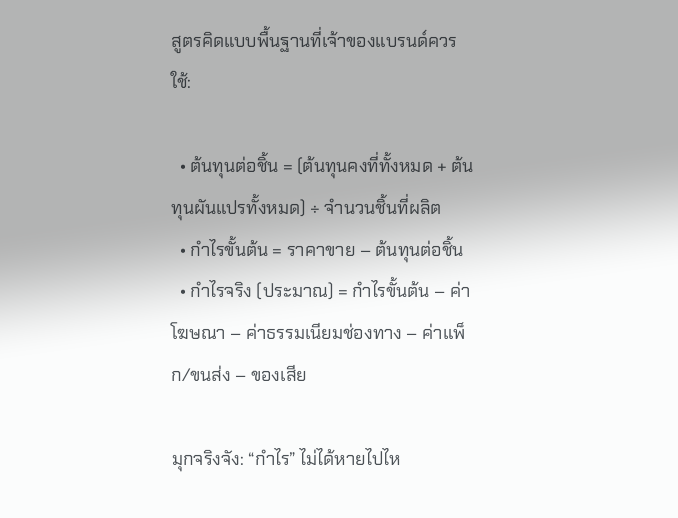สูตรคิดแบบพื้นฐานที่เจ้าของแบรนด์ควรใช้:

  • ต้นทุนต่อชิ้น = (ต้นทุนคงที่ทั้งหมด + ต้นทุนผันแปรทั้งหมด) ÷ จำนวนชิ้นที่ผลิต
  • กำไรขั้นต้น = ราคาขาย – ต้นทุนต่อชิ้น
  • กำไรจริง (ประมาณ) = กำไรขั้นต้น – ค่าโฆษณา – ค่าธรรมเนียมช่องทาง – ค่าแพ็ก/ขนส่ง – ของเสีย

มุกจริงจัง: “กำไร” ไม่ได้หายไปไห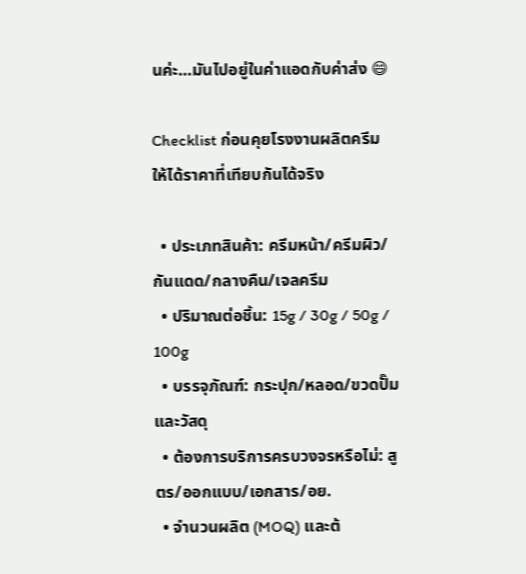นค่ะ…มันไปอยู่ในค่าแอดกับค่าส่ง 😄

Checklist ก่อนคุยโรงงานผลิตครีม ให้ได้ราคาที่เทียบกันได้จริง

  • ประเภทสินค้า: ครีมหน้า/ครีมผิว/กันแดด/กลางคืน/เจลครีม
  • ปริมาณต่อชิ้น: 15g / 30g / 50g / 100g
  • บรรจุภัณฑ์: กระปุก/หลอด/ขวดปั๊ม และวัสดุ
  • ต้องการบริการครบวงจรหรือไม่: สูตร/ออกแบบ/เอกสาร/อย.
  • จำนวนผลิต (MOQ) และต้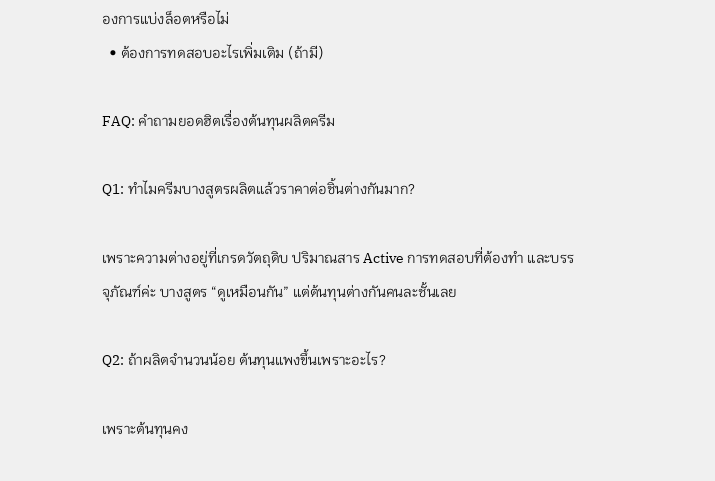องการแบ่งล็อตหรือไม่
  • ต้องการทดสอบอะไรเพิ่มเติม (ถ้ามี)

FAQ: คำถามยอดฮิตเรื่องต้นทุนผลิตครีม

Q1: ทำไมครีมบางสูตรผลิตแล้วราคาต่อชิ้นต่างกันมาก?

เพราะความต่างอยู่ที่เกรดวัตถุดิบ ปริมาณสาร Active การทดสอบที่ต้องทำ และบรรจุภัณฑ์ค่ะ บางสูตร “ดูเหมือนกัน” แต่ต้นทุนต่างกันคนละชั้นเลย

Q2: ถ้าผลิตจำนวนน้อย ต้นทุนแพงขึ้นเพราะอะไร?

เพราะต้นทุนคง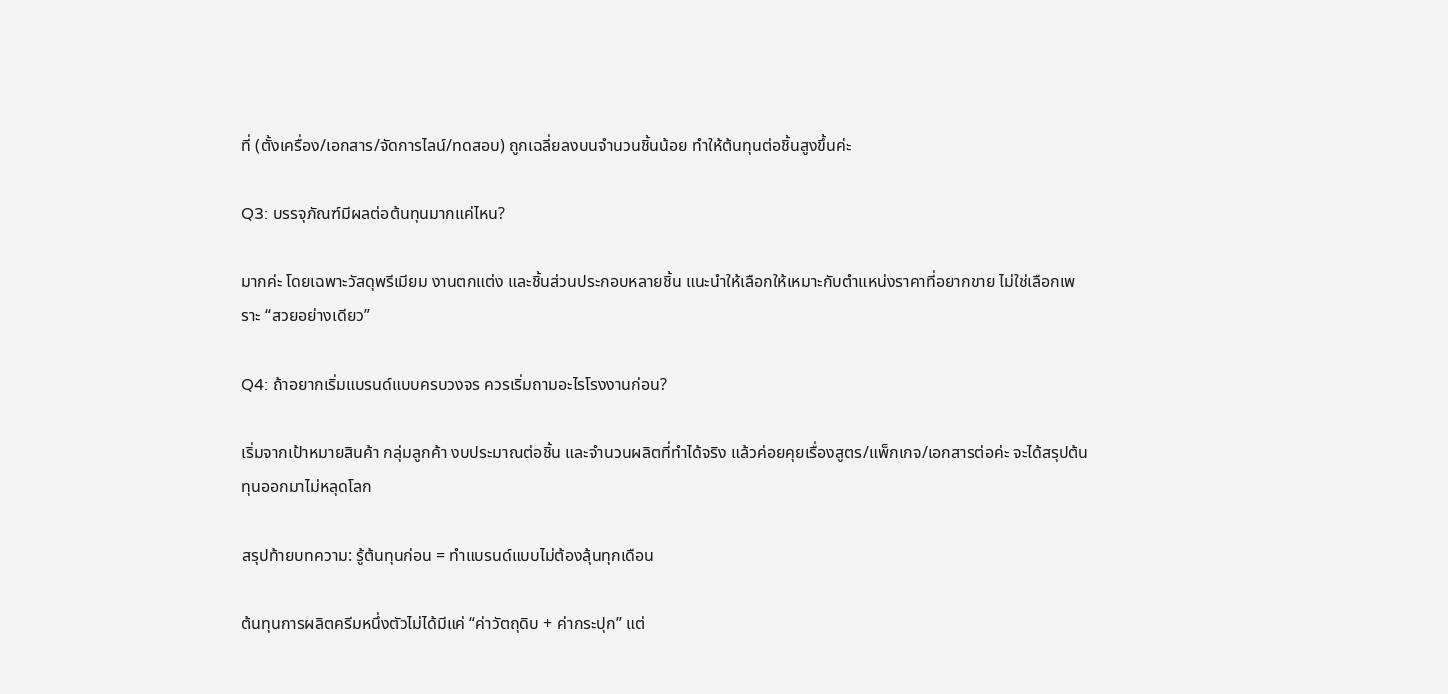ที่ (ตั้งเครื่อง/เอกสาร/จัดการไลน์/ทดสอบ) ถูกเฉลี่ยลงบนจำนวนชิ้นน้อย ทำให้ต้นทุนต่อชิ้นสูงขึ้นค่ะ

Q3: บรรจุภัณฑ์มีผลต่อต้นทุนมากแค่ไหน?

มากค่ะ โดยเฉพาะวัสดุพรีเมียม งานตกแต่ง และชิ้นส่วนประกอบหลายชิ้น แนะนำให้เลือกให้เหมาะกับตำแหน่งราคาที่อยากขาย ไม่ใช่เลือกเพราะ “สวยอย่างเดียว”

Q4: ถ้าอยากเริ่มแบรนด์แบบครบวงจร ควรเริ่มถามอะไรโรงงานก่อน?

เริ่มจากเป้าหมายสินค้า กลุ่มลูกค้า งบประมาณต่อชิ้น และจำนวนผลิตที่ทำได้จริง แล้วค่อยคุยเรื่องสูตร/แพ็กเกจ/เอกสารต่อค่ะ จะได้สรุปต้นทุนออกมาไม่หลุดโลก

สรุปท้ายบทความ: รู้ต้นทุนก่อน = ทำแบรนด์แบบไม่ต้องลุ้นทุกเดือน

ต้นทุนการผลิตครีมหนึ่งตัวไม่ได้มีแค่ “ค่าวัตถุดิบ + ค่ากระปุก” แต่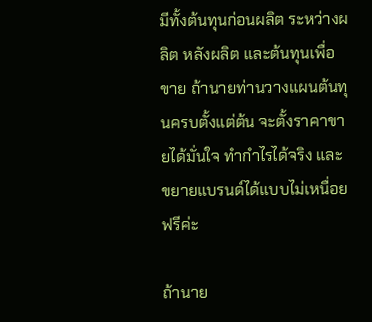มีทั้งต้นทุนก่อนผลิต ระหว่างผลิต หลังผลิต และต้นทุนเพื่อขาย ถ้านายท่านวางแผนต้นทุนครบตั้งแต่ต้น จะตั้งราคาขายได้มั่นใจ ทำกำไรได้จริง และขยายแบรนด์ได้แบบไม่เหนื่อยฟรีค่ะ

ถ้านาย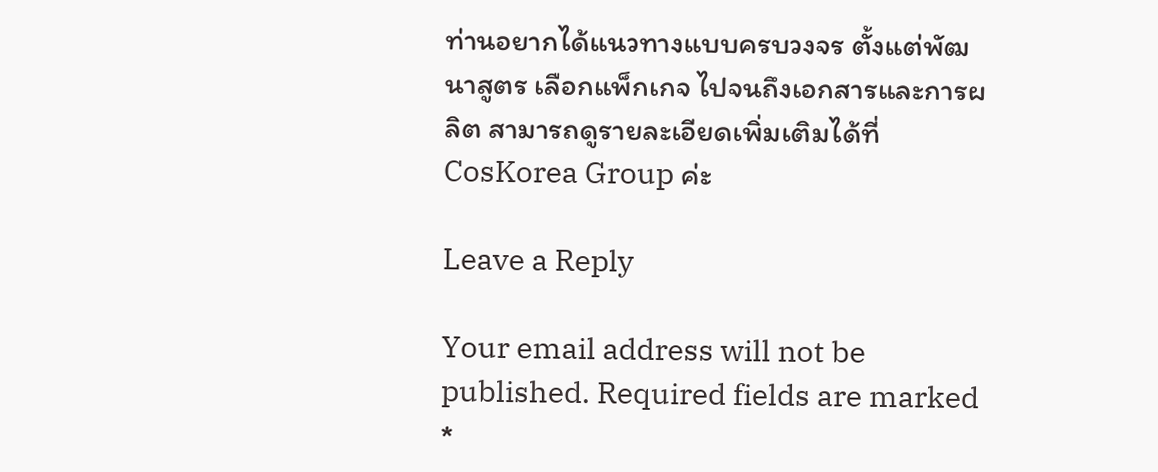ท่านอยากได้แนวทางแบบครบวงจร ตั้งแต่พัฒนาสูตร เลือกแพ็กเกจ ไปจนถึงเอกสารและการผลิต สามารถดูรายละเอียดเพิ่มเติมได้ที่ CosKorea Group ค่ะ

Leave a Reply

Your email address will not be published. Required fields are marked *